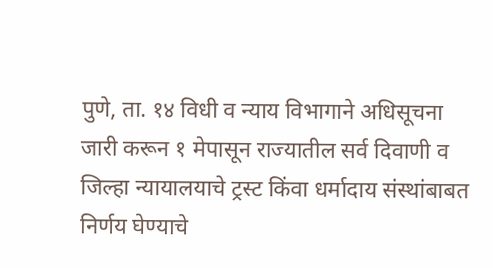पुणे, ता. १४ विधी व न्याय विभागाने अधिसूचना जारी करून १ मेपासून राज्यातील सर्व दिवाणी व जिल्हा न्यायालयाचे ट्रस्ट किंवा धर्मादाय संस्थांबाबत निर्णय घेण्याचे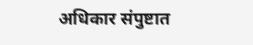अधिकार संपुष्टात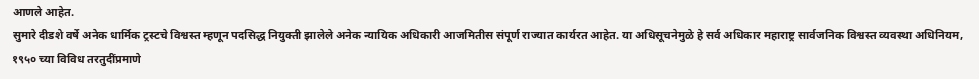आणले आहेत.
सुमारे दीडशे वर्षे अनेक धार्मिक ट्रस्टचे विश्वस्त म्हणून पदसिद्ध नियुक्ती झालेले अनेक न्यायिक अधिकारी आजमितीस संपूर्ण राज्यात कार्यरत आहेत. या अधिसूचनेमुळे हे सर्व अधिकार महाराष्ट्र सार्वजनिक विश्वस्त व्यवस्था अधिनियम, १९५० च्या विविध तरतुदींप्रमाणे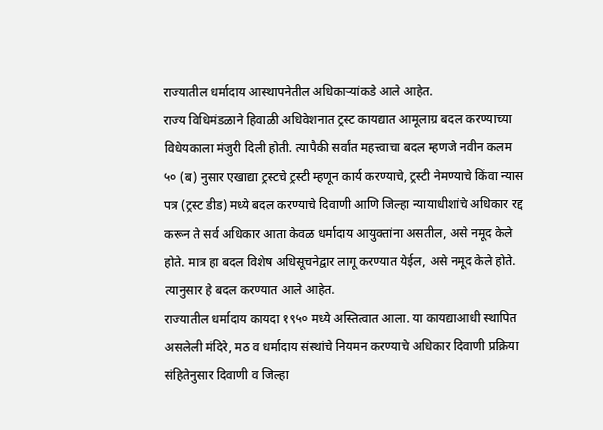राज्यातील धर्मादाय आस्थापनेतील अधिकाऱ्यांकडे आले आहेत.
राज्य विधिमंडळाने हिवाळी अधिवेशनात ट्रस्ट कायद्यात आमूलाग्र बदल करण्याच्या विधेयकाला मंजुरी दिली होती. त्यापैकी सर्वांत महत्त्वाचा बदल म्हणजे नवीन कलम ५० (ब) नुसार एखाद्या ट्रस्टचे ट्रस्टी म्हणून कार्य करण्याचे, ट्रस्टी नेमण्याचे किंवा न्यास पत्र (ट्रस्ट डीड) मध्ये बदल करण्याचे दिवाणी आणि जिल्हा न्यायाधीशांचे अधिकार रद्द करून ते सर्व अधिकार आता केवळ धर्मादाय आयुक्तांना असतील, असे नमूद केले होते. मात्र हा बदल विशेष अधिसूचनेद्वार लागू करण्यात येईल, असे नमूद केले होते. त्यानुसार हे बदल करण्यात आले आहेत.
राज्यातील धर्मादाय कायदा १९५० मध्ये अस्तित्वात आला. या कायद्याआधी स्थापित असलेली मंदिरे, मठ व धर्मादाय संस्थांचे नियमन करण्याचे अधिकार दिवाणी प्रक्रिया संहितेनुसार दिवाणी व जिल्हा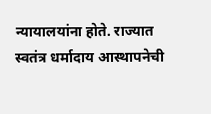न्यायालयांना होते. राज्यात स्वतंत्र धर्मादाय आस्थापनेची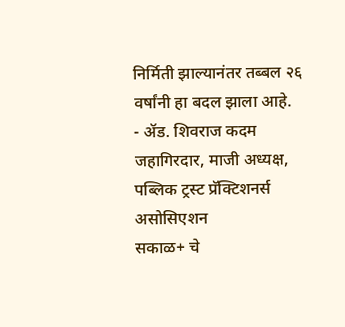निर्मिती झाल्यानंतर तब्बल २६ वर्षांनी हा बदल झाला आहे.
- ॲड. शिवराज कदम जहागिरदार, माजी अध्यक्ष, पब्लिक ट्रस्ट प्रॅक्टिशनर्स असोसिएशन
सकाळ+ चे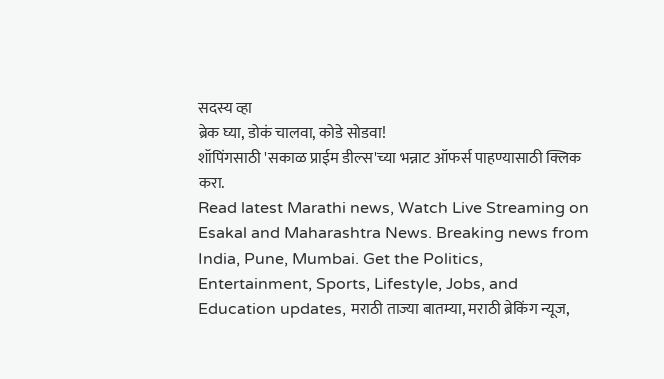सदस्य व्हा
ब्रेक घ्या, डोकं चालवा, कोडे सोडवा!
शॉपिंगसाठी 'सकाळ प्राईम डील्स'च्या भन्नाट ऑफर्स पाहण्यासाठी क्लिक करा.
Read latest Marathi news, Watch Live Streaming on Esakal and Maharashtra News. Breaking news from India, Pune, Mumbai. Get the Politics, Entertainment, Sports, Lifestyle, Jobs, and Education updates, मराठी ताज्या बातम्या, मराठी ब्रेकिंग न्यूज,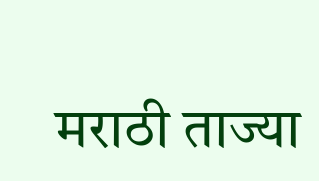मराठी ताज्या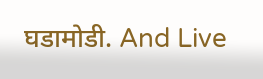घडामोडी. And Live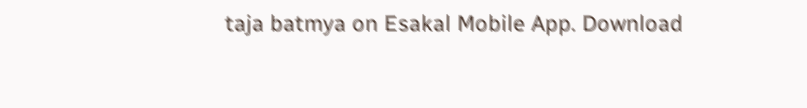taja batmya on Esakal Mobile App. Download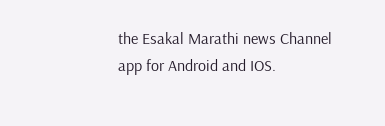the Esakal Marathi news Channel app for Android and IOS.